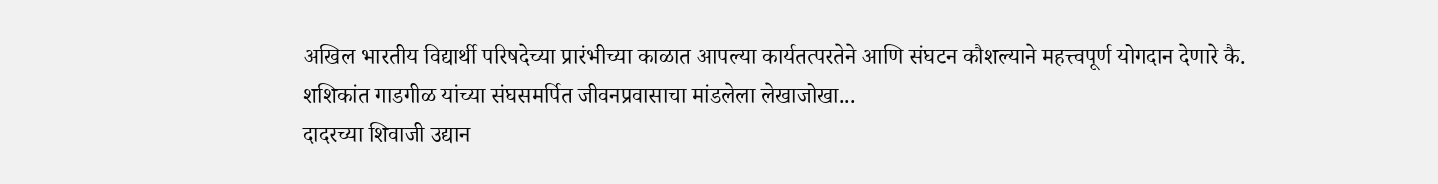अखिल भारतीय विद्यार्थी परिषदेच्या प्रारंभीच्या काळात आपल्या कार्यतत्परतेने आणि संघटन कौशल्याने महत्त्वपूर्ण योगदान देणारे कै. शशिकांत गाडगीळ यांच्या संघसमर्पित जीवनप्रवासाचा मांडलेला लेखाजोखा...
दादरच्या शिवाजी उद्यान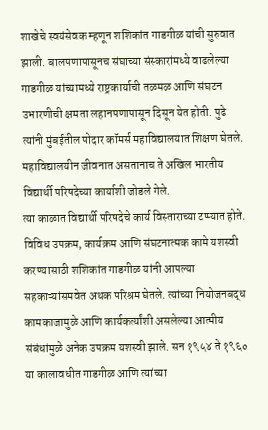शाखेचे स्वयंसेवक म्हणून शशिकांत गाडगीळ यांची सुरुवात झाली. बालपणापासूनच संघाच्या संस्कारांमध्ये वाढलेल्या गाडगीळ यांच्यामध्ये राष्ट्रकार्याची तळमळ आणि संघटन उभारणीची क्षमता लहानपणापासून दिसून येत होती. पुढे त्यांनी मुंबईतील पोदार कॉमर्स महाविद्यालयात शिक्षण घेतले. महाविद्यालयीन जीवनात असतानाच ते अखिल भारतीय विद्यार्थी परिषदेच्या कार्याशी जोडले गेले.
त्या काळात विद्यार्थी परिषदेचे कार्य विस्ताराच्या टप्प्यात होते. विविध उपक्रम, कार्यक्रम आणि संघटनात्मक कामे यशस्वी करण्यासाठी शशिकांत गाडगीळ यांनी आपल्या सहकाऱ्यांसमवेत अथक परिश्रम घेतले. त्यांच्या नियोजनबद्ध कामकाजामुळे आणि कार्यकर्त्यांशी असलेल्या आत्मीय संबंधांमुळे अनेक उपक्रम यशस्वी झाले. सन १९५४ ते १९६० या कालावधीत गाडगीळ आणि त्यांच्या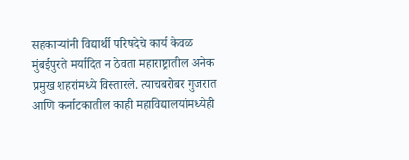सहकाऱ्यांनी विद्यार्थी परिषदेचे कार्य केवळ मुंबईपुरते मर्यादित न ठेवता महाराष्ट्रातील अनेक प्रमुख शहरांमध्ये विस्तारले. त्याचबरोबर गुजरात आणि कर्नाटकातील काही महाविद्यालयांमध्येही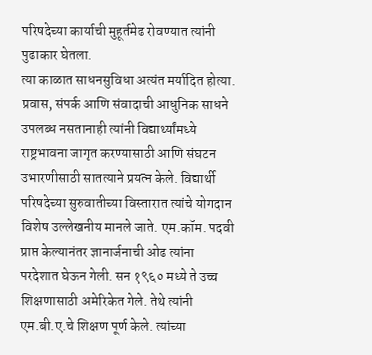परिषदेच्या कार्याची मुहूर्तमेढ रोवण्यात त्यांनी पुढाकार घेतला.
त्या काळात साधनसुविधा अत्यंत मर्यादित होत्या. प्रवास, संपर्क आणि संवादाची आधुनिक साधने उपलब्ध नसतानाही त्यांनी विद्यार्थ्यांमध्ये राष्ट्रभावना जागृत करण्यासाठी आणि संघटन उभारणीसाठी सातत्याने प्रयत्न केले. विद्यार्थी परिषदेच्या सुरुवातीच्या विस्तारात त्यांचे योगदान विशेष उल्लेखनीय मानले जाते. एम.कॉम. पदवी प्राप्त केल्यानंतर ज्ञानार्जनाची ओढ त्यांना परदेशात घेऊन गेली. सन १९६० मध्ये ते उच्च शिक्षणासाठी अमेरिकेत गेले. तेथे त्यांनी एम.बी.ए.चे शिक्षण पूर्ण केले. त्यांच्या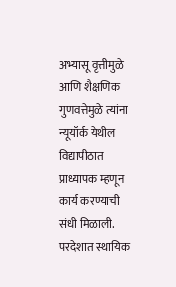अभ्यासू वृत्तीमुळे आणि शैक्षणिक गुणवत्तेमुळे त्यांना न्यूयॉर्क येथील विद्यापीठात प्राध्यापक म्हणून कार्य करण्याची संधी मिळाली.
परदेशात स्थायिक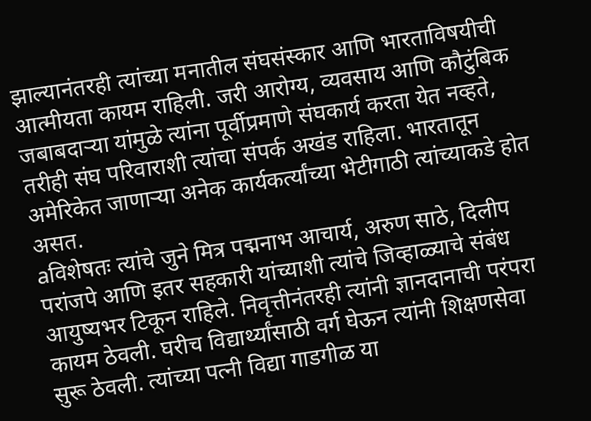झाल्यानंतरही त्यांच्या मनातील संघसंस्कार आणि भारताविषयीची आत्मीयता कायम राहिली. जरी आरोग्य, व्यवसाय आणि कौटुंबिक जबाबदाऱ्या यांमुळे त्यांना पूर्वीप्रमाणे संघकार्य करता येत नव्हते, तरीही संघ परिवाराशी त्यांचा संपर्क अखंड राहिला. भारतातून अमेरिकेत जाणाऱ्या अनेक कार्यकर्त्यांच्या भेटीगाठी त्यांच्याकडे होत असत.
aविशेषतः त्यांचे जुने मित्र पद्मनाभ आचार्य, अरुण साठे, दिलीप परांजपे आणि इतर सहकारी यांच्याशी त्यांचे जिव्हाळ्याचे संबंध आयुष्यभर टिकून राहिले. निवृत्तीनंतरही त्यांनी ज्ञानदानाची परंपरा कायम ठेवली. घरीच विद्यार्थ्यांसाठी वर्ग घेऊन त्यांनी शिक्षणसेवा सुरू ठेवली. त्यांच्या पत्नी विद्या गाडगीळ या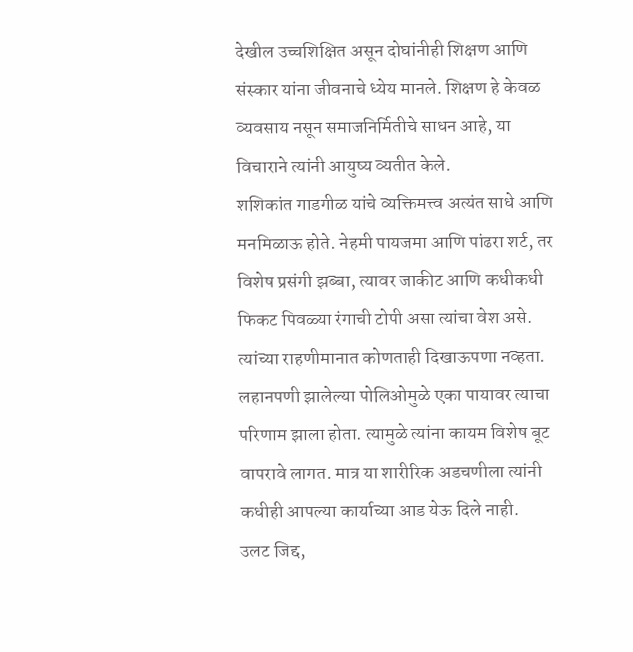देखील उच्चशिक्षित असून दोघांनीही शिक्षण आणि संस्कार यांना जीवनाचे ध्येय मानले. शिक्षण हे केवळ व्यवसाय नसून समाजनिर्मितीचे साधन आहे, या विचाराने त्यांनी आयुष्य व्यतीत केले.
शशिकांत गाडगीळ यांचे व्यक्तिमत्त्व अत्यंत साधे आणि मनमिळाऊ होते. नेहमी पायजमा आणि पांढरा शर्ट, तर विशेष प्रसंगी झब्बा, त्यावर जाकीट आणि कधीकधी फिकट पिवळ्या रंगाची टोपी असा त्यांचा वेश असे. त्यांच्या राहणीमानात कोणताही दिखाऊपणा नव्हता. लहानपणी झालेल्या पोलिओमुळे एका पायावर त्याचा परिणाम झाला होता. त्यामुळे त्यांना कायम विशेष बूट वापरावे लागत. मात्र या शारीरिक अडचणीला त्यांनी कधीही आपल्या कार्याच्या आड येऊ दिले नाही.
उलट जिद्द,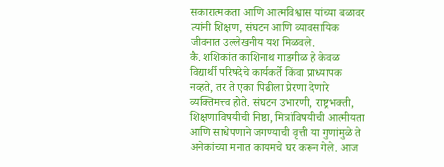सकारात्मकता आणि आत्मविश्वास यांच्या बळावर त्यांनी शिक्षण, संघटन आणि व्यावसायिक जीवनात उल्लेखनीय यश मिळवले.
कै. शशिकांत काशिनाथ गाडगीळ हे केवळ विद्यार्थी परिषदेचे कार्यकर्ते किंवा प्राध्यापक नव्हते, तर ते एका पिढीला प्रेरणा देणारे व्यक्तिमत्त्व होते. संघटन उभारणी, राष्ट्रभक्ती, शिक्षणाविषयीची निष्ठा, मित्रांविषयीची आत्मीयता आणि साधेपणाने जगण्याची वृत्ती या गुणांमुळे ते अनेकांच्या मनात कायमचे घर करून गेले. आज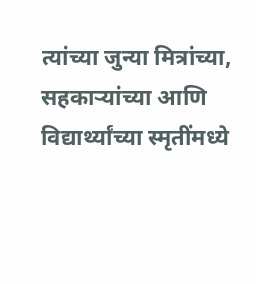त्यांच्या जुन्या मित्रांच्या, सहकाऱ्यांच्या आणि विद्यार्थ्यांच्या स्मृतींमध्ये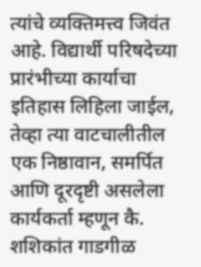त्यांचे व्यक्तिमत्त्व जिवंत आहे. विद्यार्थी परिषदेच्या प्रारंभीच्या कार्याचा इतिहास लिहिला जाईल, तेव्हा त्या वाटचालीतील एक निष्ठावान, समर्पित आणि दूरदृष्टी असलेला कार्यकर्ता म्हणून कै. शशिकांत गाडगीळ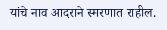यांचे नाव आदराने स्मरणात राहील.